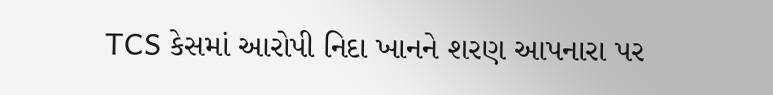TCS કેસમાં આરોપી નિદા ખાનને શરણ આપનારા પર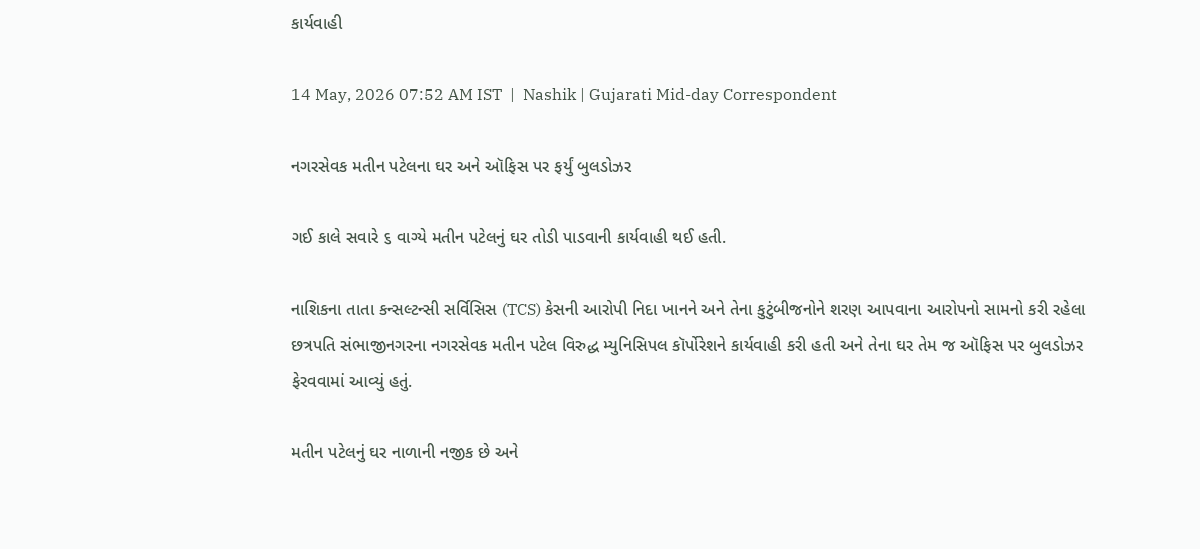કાર્યવાહી

14 May, 2026 07:52 AM IST  |  Nashik | Gujarati Mid-day Correspondent

નગરસેવક મતીન પટેલના ઘર અને ઑફિસ પર ફર્યું બુલડોઝર

ગઈ કાલે સવારે ૬ વાગ્યે મતીન પટેલનું ઘર તોડી પાડવાની કાર્યવાહી થઈ હતી.

નાશિકના તાતા કન્સલ્ટન્સી સર્વિસિસ (TCS) કેસની આરોપી નિદા ખાનને અને તેના કુટુંબીજનોને શરણ આપવાના આરોપનો સામનો કરી રહેલા છત્રપતિ સંભાજીનગરના નગરસેવક મતીન પટેલ વિરુદ્ધ મ્યુનિસિપલ કૉર્પોરેશને કાર્યવાહી કરી હતી અને તેના ઘર તેમ જ ઑફિસ પર બુલડોઝર ફેરવવામાં આવ્યું હતું.

મતીન પટેલનું ઘર નાળાની નજીક છે અને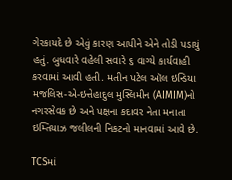ગેરકાયદે છે એવું કારણ આપીને એને તોડી પડાયું હતું. બુધવારે વહેલી સવારે ૬ વાગ્યે કાર્યવાહી કરવામાં આવી હતી. મતીન પટેલ ઑલ ઇન્ડિયા મજલિસ-એ-ઇત્તેહાદુલ મુસ્લિમીન (AIMIM)નો નગરસેવક છે અને પક્ષના કદાવર નેતા મનાતા ઇમ્તિયાઝ જલીલની નિકટનો માનવામાં આવે છે.

TCSમાં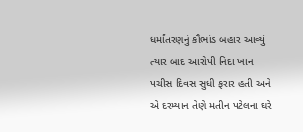ધર્માંતરણનું કૌભાંડ બહાર આવ્યું ત્યાર બાદ આરોપી નિદા ખાન પચીસ દિવસ સુધી ફરાર હતી અને એ દરમ્યાન તેણે મતીન પટેલના ઘરે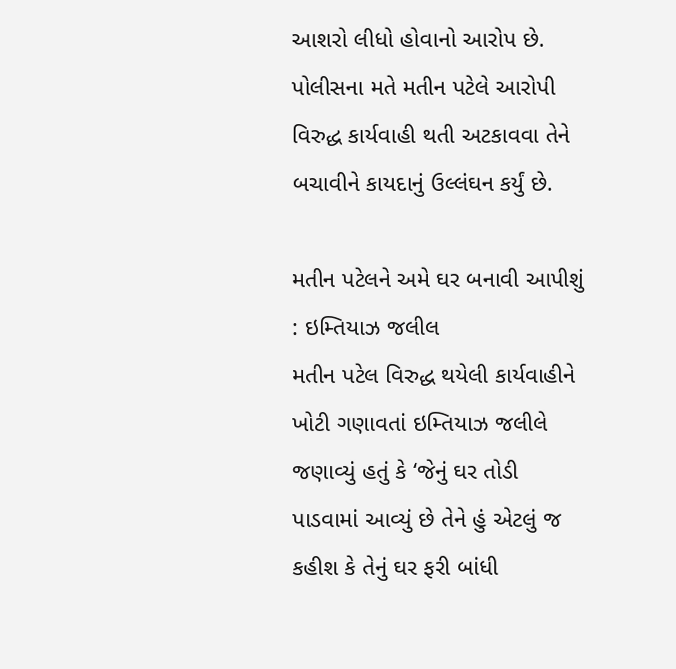આશરો લીધો હોવાનો આરોપ છે.  પોલીસના મતે મતીન પટેલે આરોપી વિરુદ્ધ કાર્યવાહી થતી અટકાવવા તેને બચાવીને કાયદાનું ઉલ્લંઘન કર્યું છે.

મતીન પટેલને અમે ઘર બનાવી આપીશું : ઇમ્તિયાઝ જલીલ
મતીન પટેલ વિરુદ્ધ થયેલી કાર્યવાહીને ખોટી ગણાવતાં ઇમ્તિયાઝ જલીલે જણાવ્યું હતું કે ‘જેનું ઘર તોડી પાડવામાં આવ્યું છે તેને હું એટલું જ કહીશ કે તેનું ઘર ફરી બાંધી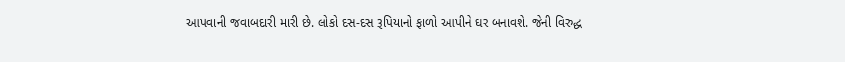આપવાની જવાબદારી મારી છે. લોકો દસ-દસ રૂપિયાનો ફાળો આપીને ઘર બનાવશે. જેની વિરુદ્ધ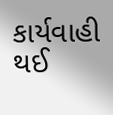કાર્યવાહી થઈ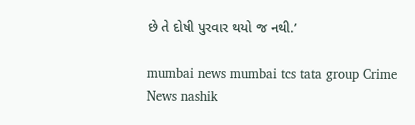છે તે દોષી પુરવાર થયો જ નથી.’

mumbai news mumbai tcs tata group Crime News nashik